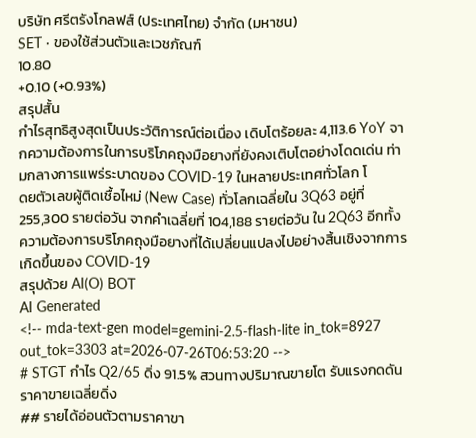บริษัท ศรีตรังโกลฟส์ (ประเทศไทย) จำกัด (มหาชน)
SET · ของใช้ส่วนตัวและเวชภัณฑ์
10.80
+0.10 (+0.93%)
สรุปสั้น
กำไรสุทธิสูงสุดเป็นประวัติการณ์ต่อเนื่อง เดิบโตร้อยละ 4,113.6 YoY จากความต้องการในการบริโภคถุงมือยางที่ยังคงเติบโตอย่างโดดเด่น ท่ามกลางการแพร่ระบาดของ COVID-19 ในหลายประเทศทั่วโลก โ
ดยตัวเลขผู้ติดเชื้อไหม่ (New Case) ทั่วโลกเฉลี่ยใน 3Q63 อยู่ที่ 255,300 รายต่อวัน จากคำเฉลี่ยที่ 104,188 รายต่อวัน ใน 2Q63 อีกทั้งความต้องการบริโภคถุงมือยางที่ได้เปลี่ยนแปลงไปอย่างสิ้นเชิงจากการเกิดขึ้นของ COVID-19
สรุปด้วย AI(O) BOT
AI Generated
<!-- mda-text-gen model=gemini-2.5-flash-lite in_tok=8927 out_tok=3303 at=2026-07-26T06:53:20 -->
# STGT กำไร Q2/65 ดิ่ง 91.5% สวนทางปริมาณขายโต รับแรงกดดันราคาขายเฉลี่ยดิ่ง
## รายได้อ่อนตัวตามราคาขา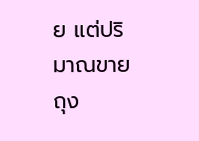ย แต่ปริมาณขายถุง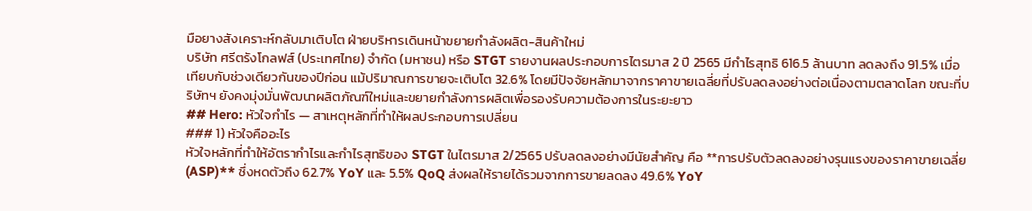มือยางสังเคราะห์กลับมาเติบโต ฝ่ายบริหารเดินหน้าขยายกำลังผลิต-สินค้าใหม่
บริษัท ศรีตรังโกลฟส์ (ประเทศไทย) จำกัด (มหาชน) หรือ STGT รายงานผลประกอบการไตรมาส 2 ปี 2565 มีกำไรสุทธิ 616.5 ล้านบาท ลดลงถึง 91.5% เมื่อเทียบกับช่วงเดียวกันของปีก่อน แม้ปริมาณการขายจะเติบโต 32.6% โดยมีปัจจัยหลักมาจากราคาขายเฉลี่ยที่ปรับลดลงอย่างต่อเนื่องตามตลาดโลก ขณะที่บริษัทฯ ยังคงมุ่งมั่นพัฒนาผลิตภัณฑ์ใหม่และขยายกำลังการผลิตเพื่อรองรับความต้องการในระยะยาว
## Hero: หัวใจกำไร — สาเหตุหลักที่ทำให้ผลประกอบการเปลี่ยน
### 1) หัวใจคืออะไร
หัวใจหลักที่ทำให้อัตรากำไรและกำไรสุทธิของ STGT ในไตรมาส 2/2565 ปรับลดลงอย่างมีนัยสำคัญ คือ **การปรับตัวลดลงอย่างรุนแรงของราคาขายเฉลี่ย (ASP)** ซึ่งหดตัวถึง 62.7% YoY และ 5.5% QoQ ส่งผลให้รายได้รวมจากการขายลดลง 49.6% YoY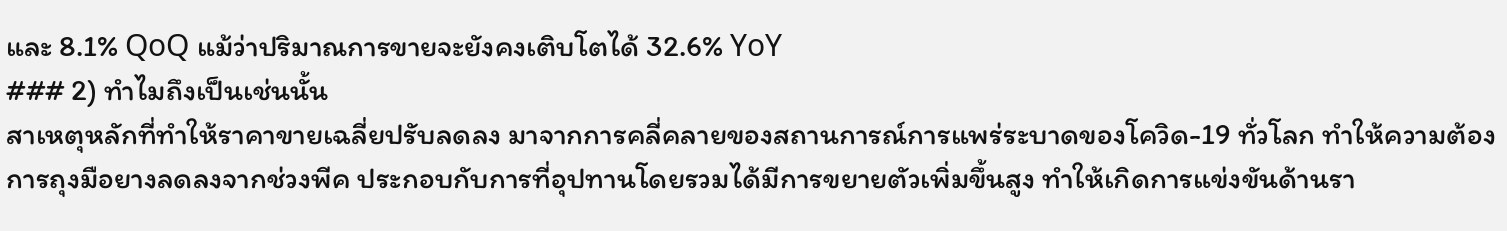และ 8.1% QoQ แม้ว่าปริมาณการขายจะยังคงเติบโตได้ 32.6% YoY
### 2) ทำไมถึงเป็นเช่นนั้น
สาเหตุหลักที่ทำให้ราคาขายเฉลี่ยปรับลดลง มาจากการคลี่คลายของสถานการณ์การแพร่ระบาดของโควิด-19 ทั่วโลก ทำให้ความต้องการถุงมือยางลดลงจากช่วงพีค ประกอบกับการที่อุปทานโดยรวมได้มีการขยายตัวเพิ่มขึ้นสูง ทำให้เกิดการแข่งขันด้านรา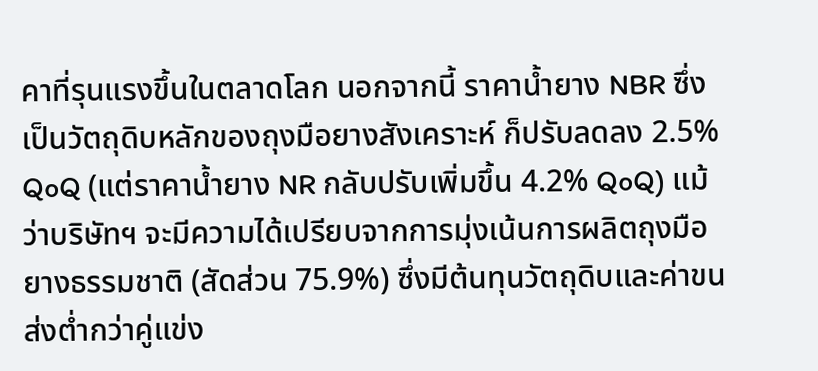คาที่รุนแรงขึ้นในตลาดโลก นอกจากนี้ ราคาน้ำยาง NBR ซึ่งเป็นวัตถุดิบหลักของถุงมือยางสังเคราะห์ ก็ปรับลดลง 2.5% QoQ (แต่ราคาน้ำยาง NR กลับปรับเพิ่มขึ้น 4.2% QoQ) แม้ว่าบริษัทฯ จะมีความได้เปรียบจากการมุ่งเน้นการผลิตถุงมือยางธรรมชาติ (สัดส่วน 75.9%) ซึ่งมีต้นทุนวัตถุดิบและค่าขนส่งต่ำกว่าคู่แข่ง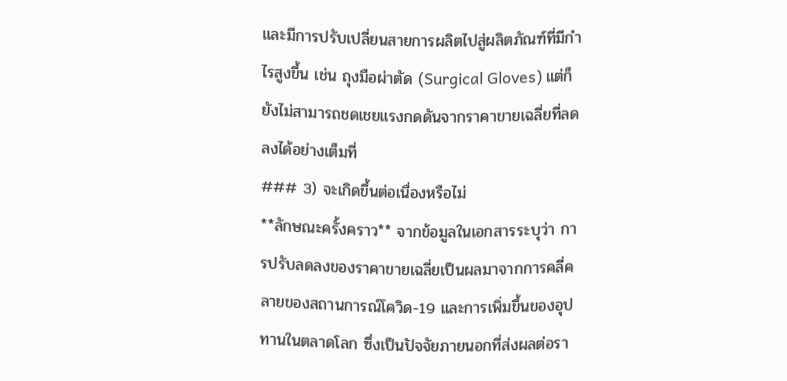และมีการปรับเปลี่ยนสายการผลิตไปสู่ผลิตภัณฑ์ที่มีกำไรสูงขึ้น เช่น ถุงมือผ่าตัด (Surgical Gloves) แต่ก็ยังไม่สามารถชดเชยแรงกดดันจากราคาขายเฉลี่ยที่ลดลงได้อย่างเต็มที่
### 3) จะเกิดขึ้นต่อเนื่องหรือไม่
**ลักษณะครั้งคราว** จากข้อมูลในเอกสารระบุว่า การปรับลดลงของราคาขายเฉลี่ยเป็นผลมาจากการคลี่คลายของสถานการณ์โควิด-19 และการเพิ่มขึ้นของอุปทานในตลาดโลก ซึ่งเป็นปัจจัยภายนอกที่ส่งผลต่อรา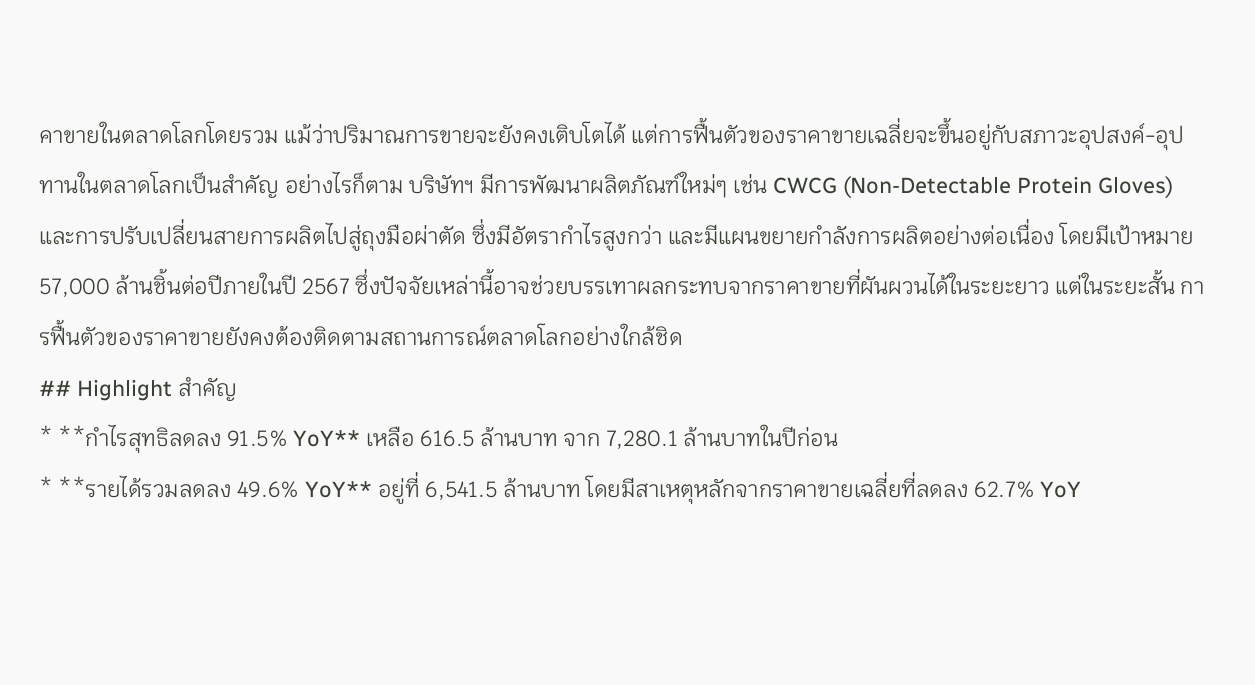คาขายในตลาดโลกโดยรวม แม้ว่าปริมาณการขายจะยังคงเติบโตได้ แต่การฟื้นตัวของราคาขายเฉลี่ยจะขึ้นอยู่กับสภาวะอุปสงค์-อุปทานในตลาดโลกเป็นสำคัญ อย่างไรก็ตาม บริษัทฯ มีการพัฒนาผลิตภัณฑ์ใหม่ๆ เช่น CWCG (Non-Detectable Protein Gloves) และการปรับเปลี่ยนสายการผลิตไปสู่ถุงมือผ่าตัด ซึ่งมีอัตรากำไรสูงกว่า และมีแผนขยายกำลังการผลิตอย่างต่อเนื่อง โดยมีเป้าหมาย 57,000 ล้านชิ้นต่อปีภายในปี 2567 ซึ่งปัจจัยเหล่านี้อาจช่วยบรรเทาผลกระทบจากราคาขายที่ผันผวนได้ในระยะยาว แต่ในระยะสั้น การฟื้นตัวของราคาขายยังคงต้องติดตามสถานการณ์ตลาดโลกอย่างใกล้ชิด
## Highlight สำคัญ
* **กำไรสุทธิลดลง 91.5% YoY** เหลือ 616.5 ล้านบาท จาก 7,280.1 ล้านบาทในปีก่อน
* **รายได้รวมลดลง 49.6% YoY** อยู่ที่ 6,541.5 ล้านบาท โดยมีสาเหตุหลักจากราคาขายเฉลี่ยที่ลดลง 62.7% YoY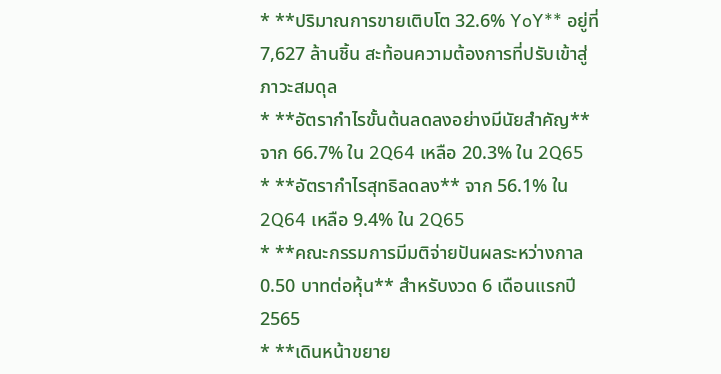* **ปริมาณการขายเติบโต 32.6% YoY** อยู่ที่ 7,627 ล้านชิ้น สะท้อนความต้องการที่ปรับเข้าสู่ภาวะสมดุล
* **อัตรากำไรขั้นต้นลดลงอย่างมีนัยสำคัญ** จาก 66.7% ใน 2Q64 เหลือ 20.3% ใน 2Q65
* **อัตรากำไรสุทธิลดลง** จาก 56.1% ใน 2Q64 เหลือ 9.4% ใน 2Q65
* **คณะกรรมการมีมติจ่ายปันผลระหว่างกาล 0.50 บาทต่อหุ้น** สำหรับงวด 6 เดือนแรกปี 2565
* **เดินหน้าขยาย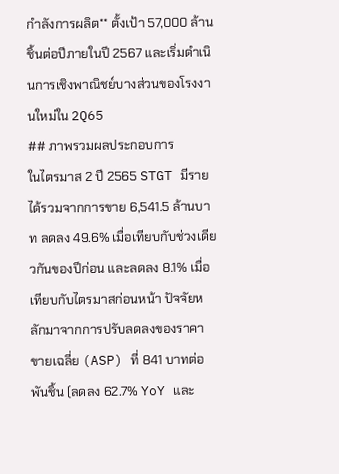กำลังการผลิต** ตั้งเป้า 57,000 ล้านชิ้นต่อปีภายในปี 2567 และเริ่มดำเนินการเชิงพาณิชย์บางส่วนของโรงงานใหม่ใน 2Q65
## ภาพรวมผลประกอบการ
ในไตรมาส 2 ปี 2565 STGT มีรายได้รวมจากการขาย 6,541.5 ล้านบาท ลดลง 49.6% เมื่อเทียบกับช่วงเดียวกันของปีก่อน และลดลง 8.1% เมื่อเทียบกับไตรมาสก่อนหน้า ปัจจัยหลักมาจากการปรับลดลงของราคาขายเฉลี่ย (ASP) ที่ 841 บาทต่อพันชิ้น (ลดลง 62.7% YoY และ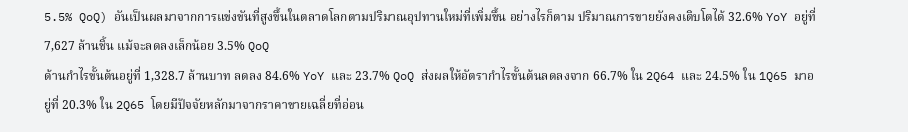5.5% QoQ) อันเป็นผลมาจากการแข่งขันที่สูงขึ้นในตลาดโลกตามปริมาณอุปทานใหม่ที่เพิ่มขึ้น อย่างไรก็ตาม ปริมาณการขายยังคงเติบโตได้ 32.6% YoY อยู่ที่ 7,627 ล้านชิ้น แม้จะลดลงเล็กน้อย 3.5% QoQ
ด้านกำไรขั้นต้นอยู่ที่ 1,328.7 ล้านบาท ลดลง 84.6% YoY และ 23.7% QoQ ส่งผลให้อัตรากำไรขั้นต้นลดลงจาก 66.7% ใน 2Q64 และ 24.5% ใน 1Q65 มาอยู่ที่ 20.3% ใน 2Q65 โดยมีปัจจัยหลักมาจากราคาขายเฉลี่ยที่อ่อน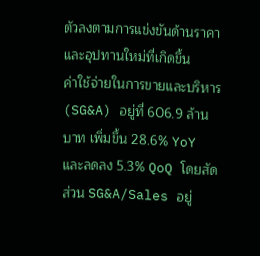ตัวลงตามการแข่งขันด้านราคาและอุปทานใหม่ที่เกิดขึ้น
ค่าใช้จ่ายในการขายและบริหาร (SG&A) อยู่ที่ 606.9 ล้านบาท เพิ่มขึ้น 28.6% YoY และลดลง 5.3% QoQ โดยสัดส่วน SG&A/Sales อยู่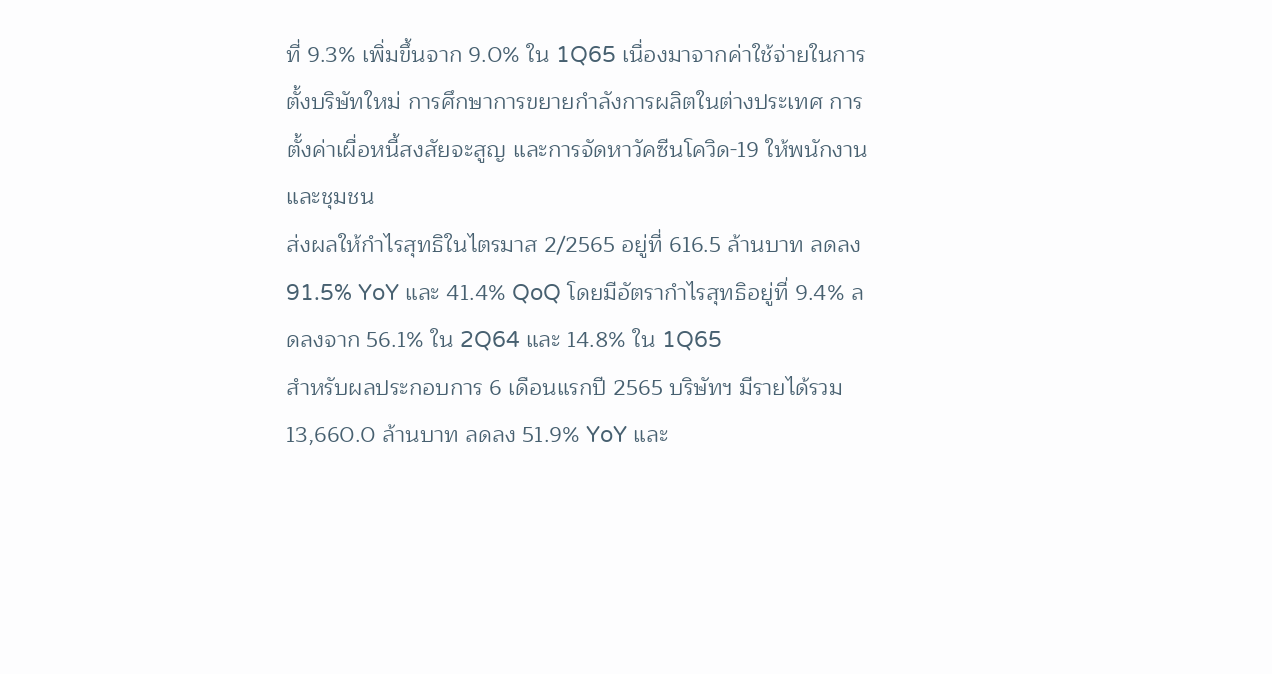ที่ 9.3% เพิ่มขึ้นจาก 9.0% ใน 1Q65 เนื่องมาจากค่าใช้จ่ายในการตั้งบริษัทใหม่ การศึกษาการขยายกำลังการผลิตในต่างประเทศ การตั้งค่าเผื่อหนี้สงสัยจะสูญ และการจัดหาวัคซีนโควิด-19 ให้พนักงานและชุมชน
ส่งผลให้กำไรสุทธิในไตรมาส 2/2565 อยู่ที่ 616.5 ล้านบาท ลดลง 91.5% YoY และ 41.4% QoQ โดยมีอัตรากำไรสุทธิอยู่ที่ 9.4% ลดลงจาก 56.1% ใน 2Q64 และ 14.8% ใน 1Q65
สำหรับผลประกอบการ 6 เดือนแรกปี 2565 บริษัทฯ มีรายได้รวม 13,660.0 ล้านบาท ลดลง 51.9% YoY และ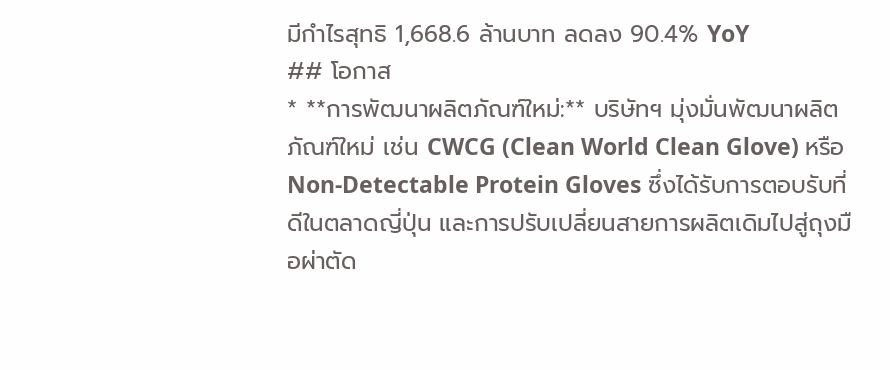มีกำไรสุทธิ 1,668.6 ล้านบาท ลดลง 90.4% YoY
## โอกาส
* **การพัฒนาผลิตภัณฑ์ใหม่:** บริษัทฯ มุ่งมั่นพัฒนาผลิตภัณฑ์ใหม่ เช่น CWCG (Clean World Clean Glove) หรือ Non-Detectable Protein Gloves ซึ่งได้รับการตอบรับที่ดีในตลาดญี่ปุ่น และการปรับเปลี่ยนสายการผลิตเดิมไปสู่ถุงมือผ่าตัด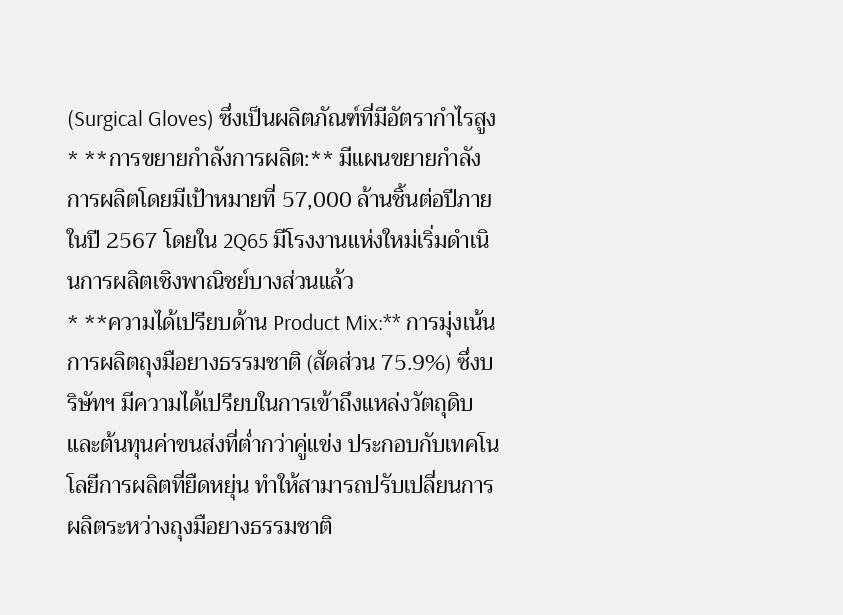(Surgical Gloves) ซึ่งเป็นผลิตภัณฑ์ที่มีอัตรากำไรสูง
* **การขยายกำลังการผลิต:** มีแผนขยายกำลังการผลิตโดยมีเป้าหมายที่ 57,000 ล้านชิ้นต่อปีภายในปี 2567 โดยใน 2Q65 มีโรงงานแห่งใหม่เริ่มดำเนินการผลิตเชิงพาณิชย์บางส่วนแล้ว
* **ความได้เปรียบด้าน Product Mix:** การมุ่งเน้นการผลิตถุงมือยางธรรมชาติ (สัดส่วน 75.9%) ซึ่งบริษัทฯ มีความได้เปรียบในการเข้าถึงแหล่งวัตถุดิบและต้นทุนค่าขนส่งที่ต่ำกว่าคู่แข่ง ประกอบกับเทคโนโลยีการผลิตที่ยืดหยุ่น ทำให้สามารถปรับเปลี่ยนการผลิตระหว่างถุงมือยางธรรมชาติ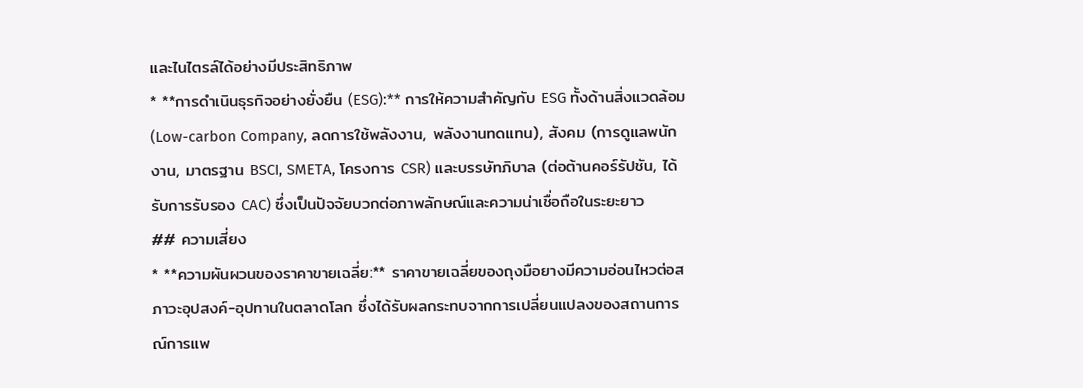และไนไตรล์ได้อย่างมีประสิทธิภาพ
* **การดำเนินธุรกิจอย่างยั่งยืน (ESG):** การให้ความสำคัญกับ ESG ทั้งด้านสิ่งแวดล้อม (Low-carbon Company, ลดการใช้พลังงาน, พลังงานทดแทน), สังคม (การดูแลพนักงาน, มาตรฐาน BSCI, SMETA, โครงการ CSR) และบรรษัทภิบาล (ต่อต้านคอร์รัปชัน, ได้รับการรับรอง CAC) ซึ่งเป็นปัจจัยบวกต่อภาพลักษณ์และความน่าเชื่อถือในระยะยาว
## ความเสี่ยง
* **ความผันผวนของราคาขายเฉลี่ย:** ราคาขายเฉลี่ยของถุงมือยางมีความอ่อนไหวต่อสภาวะอุปสงค์-อุปทานในตลาดโลก ซึ่งได้รับผลกระทบจากการเปลี่ยนแปลงของสถานการณ์การแพ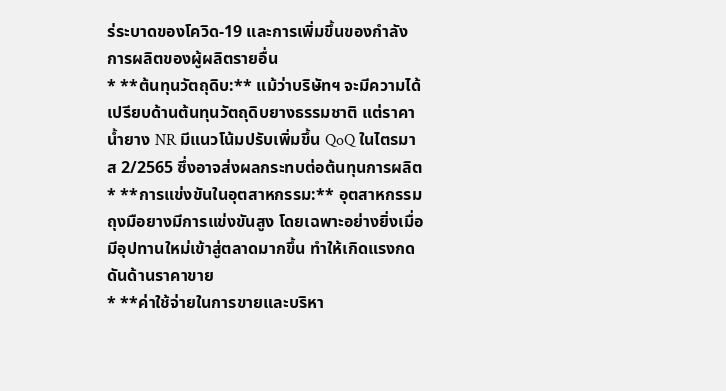ร่ระบาดของโควิด-19 และการเพิ่มขึ้นของกำลังการผลิตของผู้ผลิตรายอื่น
* **ต้นทุนวัตถุดิบ:** แม้ว่าบริษัทฯ จะมีความได้เปรียบด้านต้นทุนวัตถุดิบยางธรรมชาติ แต่ราคาน้ำยาง NR มีแนวโน้มปรับเพิ่มขึ้น QoQ ในไตรมาส 2/2565 ซึ่งอาจส่งผลกระทบต่อต้นทุนการผลิต
* **การแข่งขันในอุตสาหกรรม:** อุตสาหกรรมถุงมือยางมีการแข่งขันสูง โดยเฉพาะอย่างยิ่งเมื่อมีอุปทานใหม่เข้าสู่ตลาดมากขึ้น ทำให้เกิดแรงกดดันด้านราคาขาย
* **ค่าใช้จ่ายในการขายและบริหา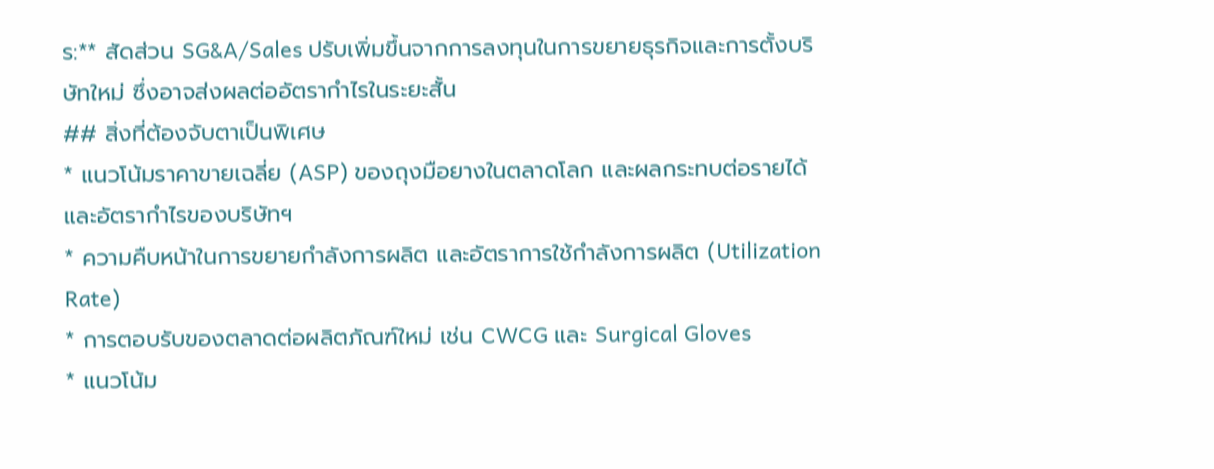ร:** สัดส่วน SG&A/Sales ปรับเพิ่มขึ้นจากการลงทุนในการขยายธุรกิจและการตั้งบริษัทใหม่ ซึ่งอาจส่งผลต่ออัตรากำไรในระยะสั้น
## สิ่งที่ต้องจับตาเป็นพิเศษ
* แนวโน้มราคาขายเฉลี่ย (ASP) ของถุงมือยางในตลาดโลก และผลกระทบต่อรายได้และอัตรากำไรของบริษัทฯ
* ความคืบหน้าในการขยายกำลังการผลิต และอัตราการใช้กำลังการผลิต (Utilization Rate)
* การตอบรับของตลาดต่อผลิตภัณฑ์ใหม่ เช่น CWCG และ Surgical Gloves
* แนวโน้ม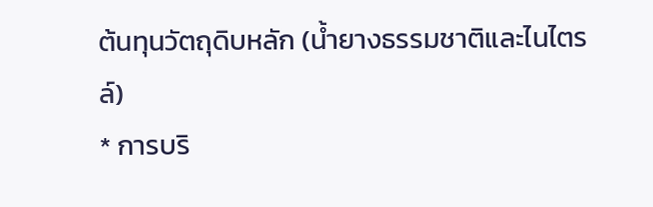ต้นทุนวัตถุดิบหลัก (น้ำยางธรรมชาติและไนไตรล์)
* การบริ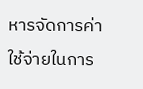หารจัดการค่าใช้จ่ายในการ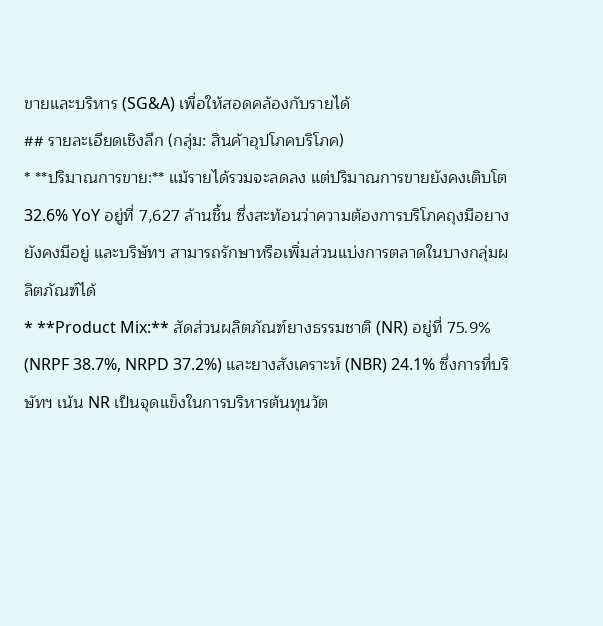ขายและบริหาร (SG&A) เพื่อให้สอดคล้องกับรายได้
## รายละเอียดเชิงลึก (กลุ่ม: สินค้าอุปโภคบริโภค)
* **ปริมาณการขาย:** แม้รายได้รวมจะลดลง แต่ปริมาณการขายยังคงเติบโต 32.6% YoY อยู่ที่ 7,627 ล้านชิ้น ซึ่งสะท้อนว่าความต้องการบริโภคถุงมือยางยังคงมีอยู่ และบริษัทฯ สามารถรักษาหรือเพิ่มส่วนแบ่งการตลาดในบางกลุ่มผลิตภัณฑ์ได้
* **Product Mix:** สัดส่วนผลิตภัณฑ์ยางธรรมชาติ (NR) อยู่ที่ 75.9% (NRPF 38.7%, NRPD 37.2%) และยางสังเคราะห์ (NBR) 24.1% ซึ่งการที่บริษัทฯ เน้น NR เป็นจุดแข็งในการบริหารต้นทุนวัต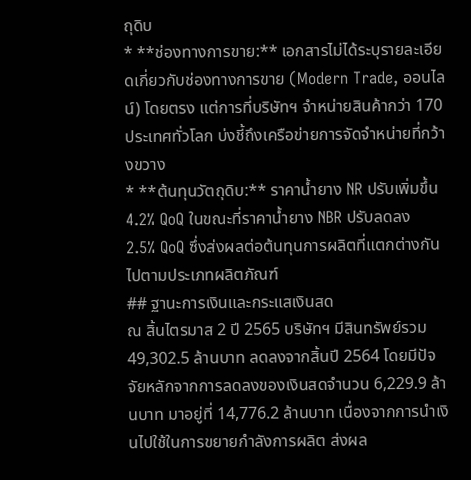ถุดิบ
* **ช่องทางการขาย:** เอกสารไม่ได้ระบุรายละเอียดเกี่ยวกับช่องทางการขาย (Modern Trade, ออนไลน์) โดยตรง แต่การที่บริษัทฯ จำหน่ายสินค้ากว่า 170 ประเทศทั่วโลก บ่งชี้ถึงเครือข่ายการจัดจำหน่ายที่กว้างขวาง
* **ต้นทุนวัตถุดิบ:** ราคาน้ำยาง NR ปรับเพิ่มขึ้น 4.2% QoQ ในขณะที่ราคาน้ำยาง NBR ปรับลดลง 2.5% QoQ ซึ่งส่งผลต่อต้นทุนการผลิตที่แตกต่างกันไปตามประเภทผลิตภัณฑ์
## ฐานะการเงินและกระแสเงินสด
ณ สิ้นไตรมาส 2 ปี 2565 บริษัทฯ มีสินทรัพย์รวม 49,302.5 ล้านบาท ลดลงจากสิ้นปี 2564 โดยมีปัจจัยหลักจากการลดลงของเงินสดจำนวน 6,229.9 ล้านบาท มาอยู่ที่ 14,776.2 ล้านบาท เนื่องจากการนำเงินไปใช้ในการขยายกำลังการผลิต ส่งผล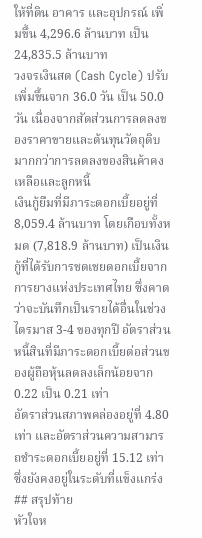ให้ที่ดิน อาคาร และอุปกรณ์ เพิ่มขึ้น 4,296.6 ล้านบาท เป็น 24,835.5 ล้านบาท
วงจรเงินสด (Cash Cycle) ปรับเพิ่มขึ้นจาก 36.0 วัน เป็น 50.0 วัน เนื่องจากสัดส่วนการลดลงของราคาขายและต้นทุนวัตถุดิบมากกว่าการลดลงของสินค้าคงเหลือและลูกหนี้
เงินกู้ยืมที่มีภาระดอกเบี้ยอยู่ที่ 8,059.4 ล้านบาท โดยเกือบทั้งหมด (7,818.9 ล้านบาท) เป็นเงินกู้ที่ได้รับการชดเชยดอกเบี้ยจากการยางแห่งประเทศไทย ซึ่งคาดว่าจะบันทึกเป็นรายได้อื่นในช่วงไตรมาส 3-4 ของทุกปี อัตราส่วนหนี้สินที่มีภาระดอกเบี้ยต่อส่วนของผู้ถือหุ้นลดลงเล็กน้อยจาก 0.22 เป็น 0.21 เท่า
อัตราส่วนสภาพคล่องอยู่ที่ 4.80 เท่า และอัตราส่วนความสามารถชำระดอกเบี้ยอยู่ที่ 15.12 เท่า ซึ่งยังคงอยู่ในระดับที่แข็งแกร่ง
## สรุปท้าย
หัวใจห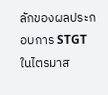ลักของผลประกอบการ STGT ในไตรมาส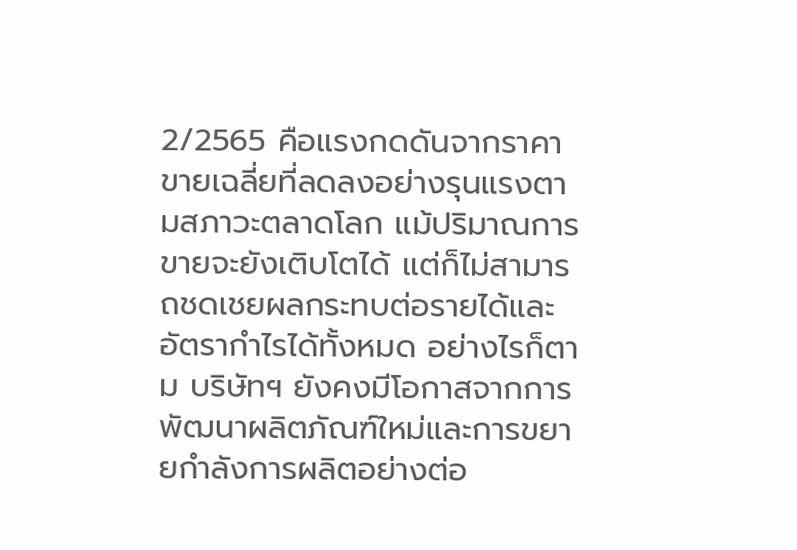2/2565 คือแรงกดดันจากราคาขายเฉลี่ยที่ลดลงอย่างรุนแรงตามสภาวะตลาดโลก แม้ปริมาณการขายจะยังเติบโตได้ แต่ก็ไม่สามารถชดเชยผลกระทบต่อรายได้และอัตรากำไรได้ทั้งหมด อย่างไรก็ตาม บริษัทฯ ยังคงมีโอกาสจากการพัฒนาผลิตภัณฑ์ใหม่และการขยายกำลังการผลิตอย่างต่อ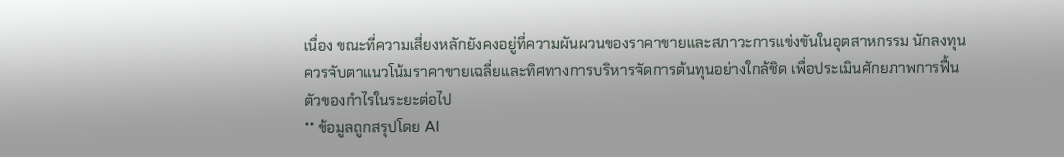เนื่อง ขณะที่ความเสี่ยงหลักยังคงอยู่ที่ความผันผวนของราคาขายและสภาวะการแข่งขันในอุตสาหกรรม นักลงทุนควรจับตาแนวโน้มราคาขายเฉลี่ยและทิศทางการบริหารจัดการต้นทุนอย่างใกล้ชิด เพื่อประเมินศักยภาพการฟื้นตัวของกำไรในระยะต่อไป
** ข้อมูลถูกสรุปโดย AI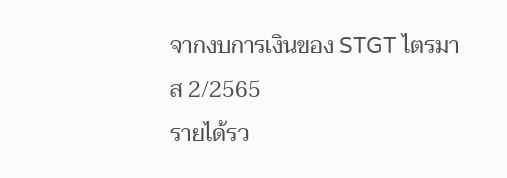จากงบการเงินของ STGT ไตรมาส 2/2565
รายได้รว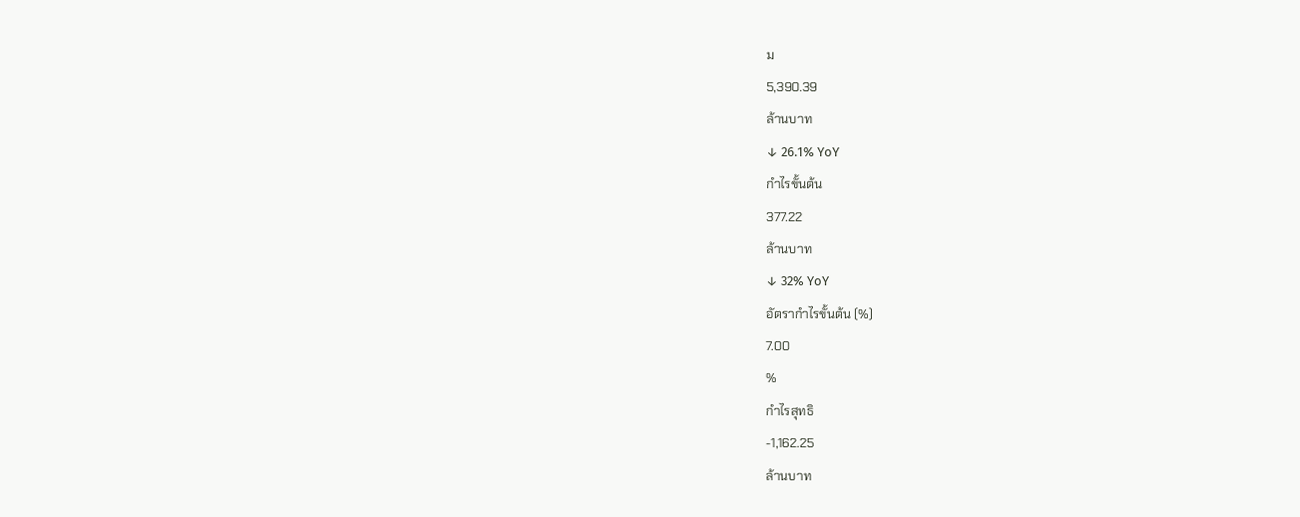ม
5,390.39
ล้านบาท
↓ 26.1% YoY
กำไรขั้นต้น
377.22
ล้านบาท
↓ 32% YoY
อัตรากำไรขั้นต้น (%)
7.00
%
กำไรสุทธิ
-1,162.25
ล้านบาท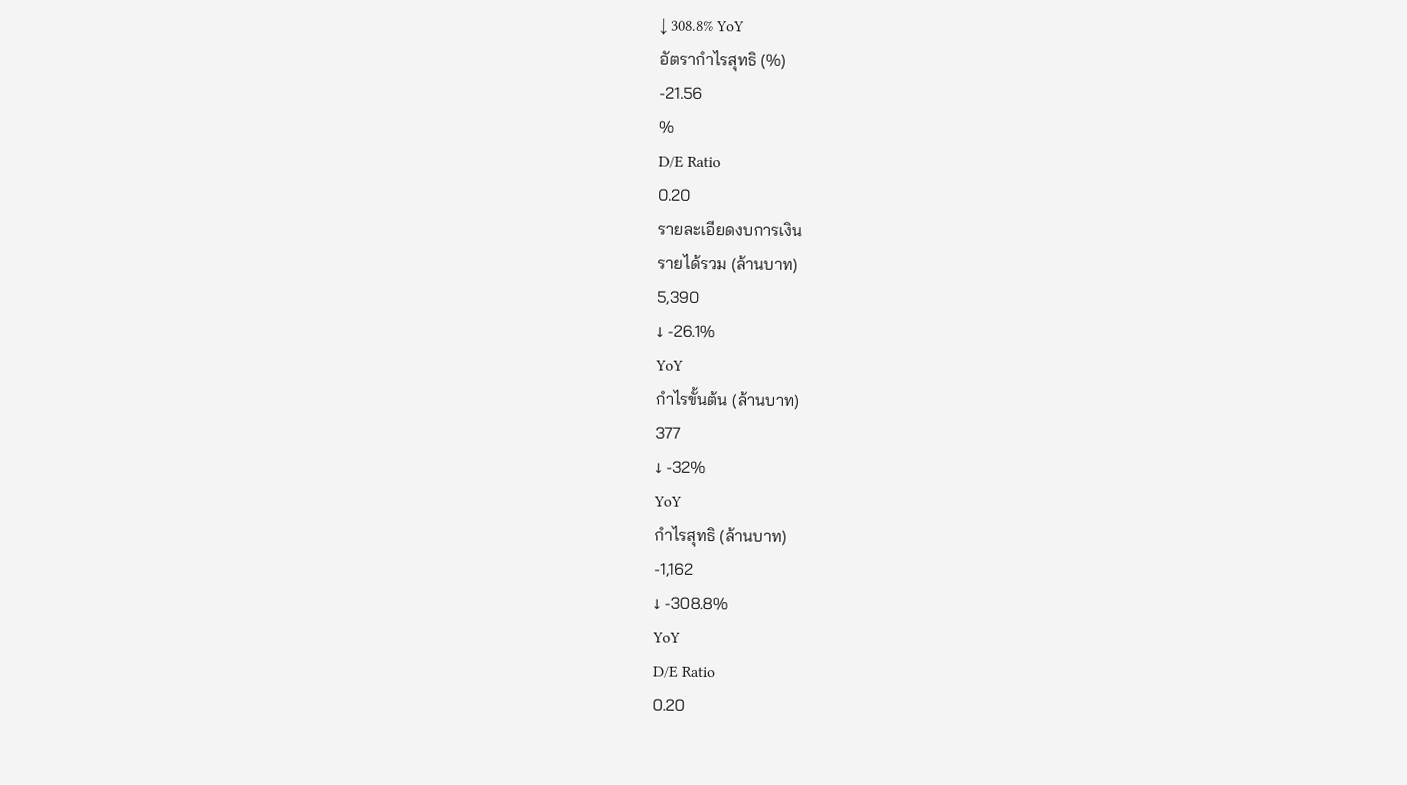↓ 308.8% YoY
อัตรากำไรสุทธิ (%)
-21.56
%
D/E Ratio
0.20
รายละเอียดงบการเงิน
รายได้รวม (ล้านบาท)
5,390
↓ -26.1%
YoY
กำไรขั้นต้น (ล้านบาท)
377
↓ -32%
YoY
กำไรสุทธิ (ล้านบาท)
-1,162
↓ -308.8%
YoY
D/E Ratio
0.20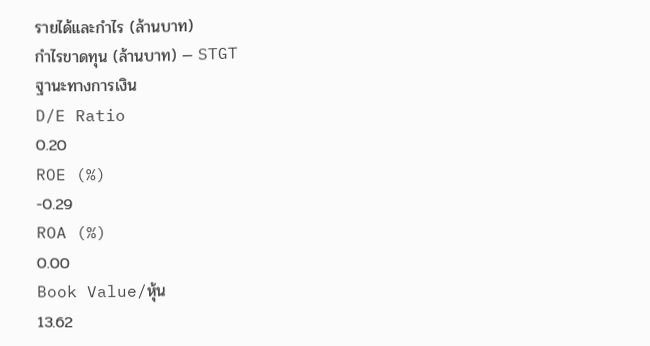รายได้และกำไร (ล้านบาท)
กำไรขาดทุน (ล้านบาท) — STGT
ฐานะทางการเงิน
D/E Ratio
0.20
ROE (%)
-0.29
ROA (%)
0.00
Book Value/หุ้น
13.62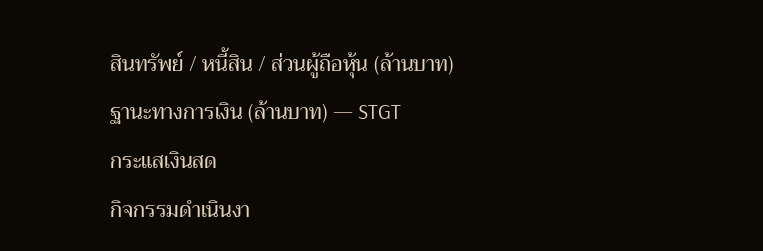สินทรัพย์ / หนี้สิน / ส่วนผู้ถือหุ้น (ล้านบาท)
ฐานะทางการเงิน (ล้านบาท) — STGT
กระแสเงินสด
กิจกรรมดำเนินงา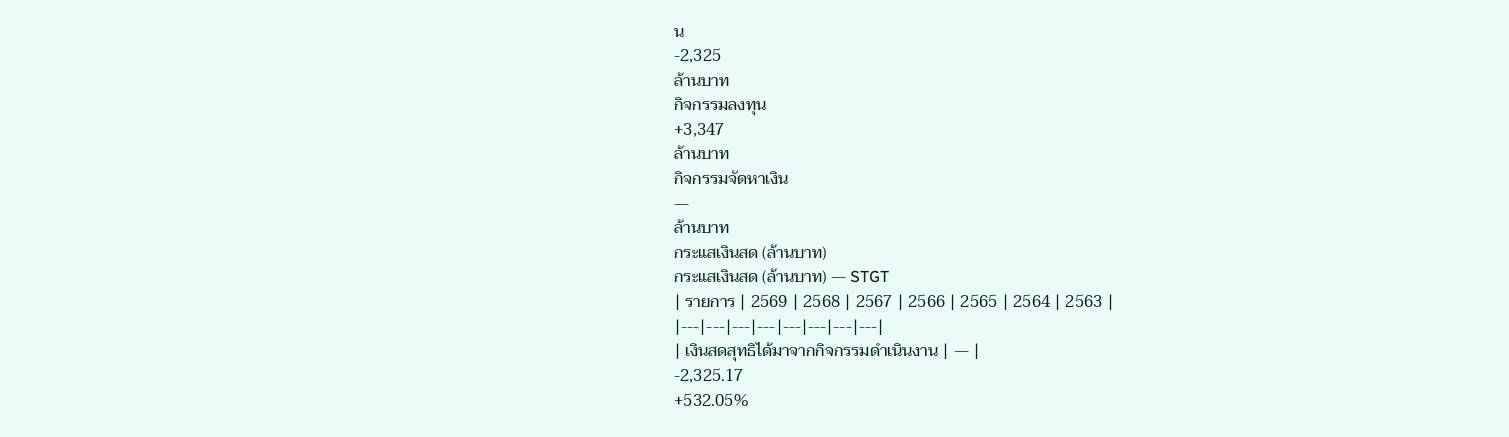น
-2,325
ล้านบาท
กิจกรรมลงทุน
+3,347
ล้านบาท
กิจกรรมจัดหาเงิน
—
ล้านบาท
กระแสเงินสด (ล้านบาท)
กระแสเงินสด (ล้านบาท) — STGT
| รายการ | 2569 | 2568 | 2567 | 2566 | 2565 | 2564 | 2563 |
|---|---|---|---|---|---|---|---|
| เงินสดสุทธิได้มาจากกิจกรรมดำเนินงาน | — |
-2,325.17
+532.05%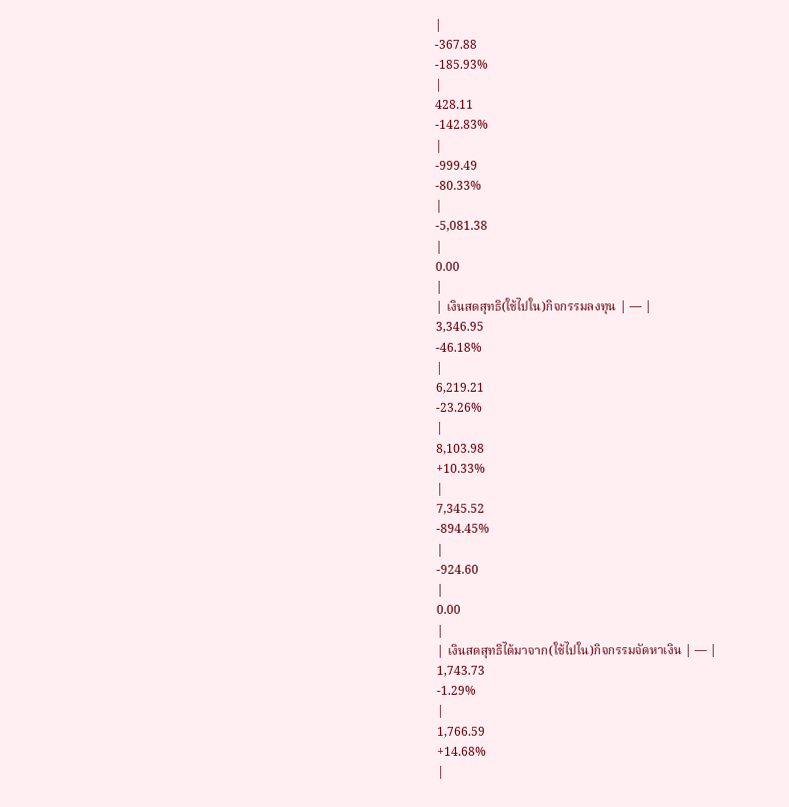|
-367.88
-185.93%
|
428.11
-142.83%
|
-999.49
-80.33%
|
-5,081.38
|
0.00
|
| เงินสดสุทธิ(ใช้ไปใน)กิจกรรมลงทุน | — |
3,346.95
-46.18%
|
6,219.21
-23.26%
|
8,103.98
+10.33%
|
7,345.52
-894.45%
|
-924.60
|
0.00
|
| เงินสดสุทธิได้มาจาก(ใช้ไปใน)กิจกรรมจัดหาเงิน | — |
1,743.73
-1.29%
|
1,766.59
+14.68%
|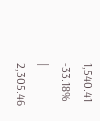1,540.41
-33.18%
|
2,305.46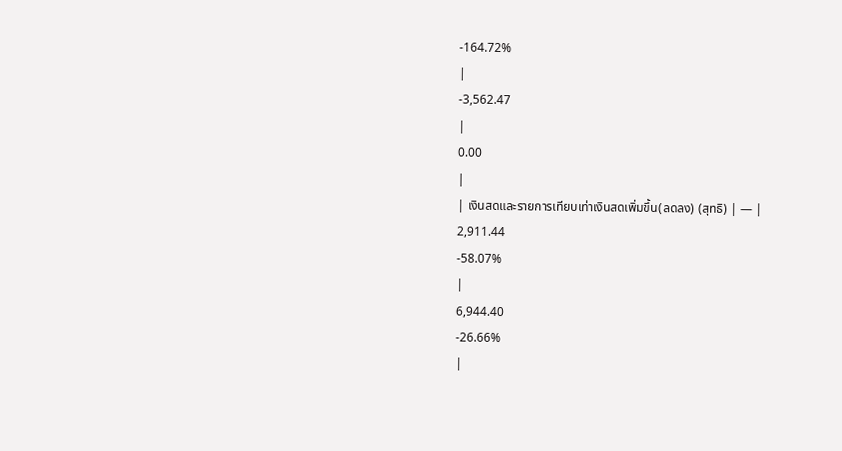-164.72%
|
-3,562.47
|
0.00
|
| เงินสดและรายการเทียบเท่าเงินสดเพิ่มขึ้น(ลดลง) (สุทธิ) | — |
2,911.44
-58.07%
|
6,944.40
-26.66%
|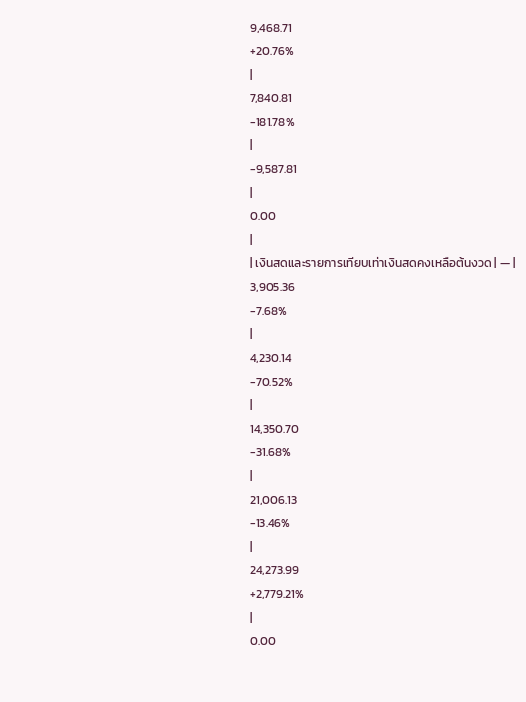9,468.71
+20.76%
|
7,840.81
-181.78%
|
-9,587.81
|
0.00
|
| เงินสดและรายการเทียบเท่าเงินสดคงเหลือต้นงวด | — |
3,905.36
-7.68%
|
4,230.14
-70.52%
|
14,350.70
-31.68%
|
21,006.13
-13.46%
|
24,273.99
+2,779.21%
|
0.00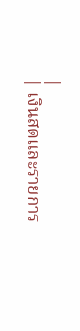|
| เงินสดและรายการ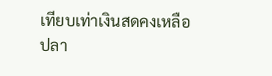เทียบเท่าเงินสดคงเหลือปลา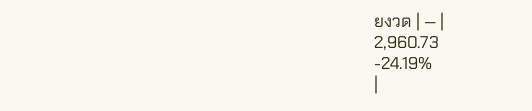ยงวด | — |
2,960.73
-24.19%
|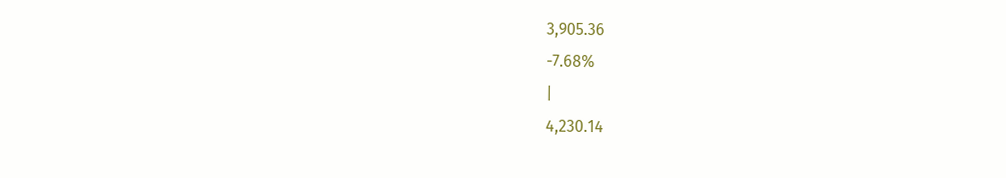3,905.36
-7.68%
|
4,230.14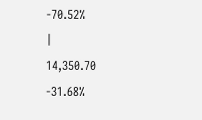-70.52%
|
14,350.70
-31.68%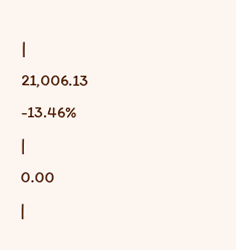|
21,006.13
-13.46%
|
0.00
|